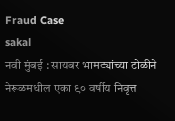Fraud Case
sakal
नवी मुंबई : सायबर भामट्यांच्या टोळीने नेरूळमधील एका ९० वर्षीय निवृत्त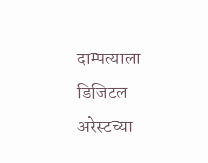दाम्पत्याला डिजिटल अरेस्टच्या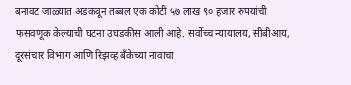बनावट जाळ्यात अडकवून तब्बल एक कोटी ५७ लाख ९० हजार रुपयांची फसवणूक केल्याची घटना उघडकीस आली आहे. सर्वोच्च न्यायालय, सीबीआय, दूरसंचार विभाग आणि रिझव्ह बँकेच्या नावाचा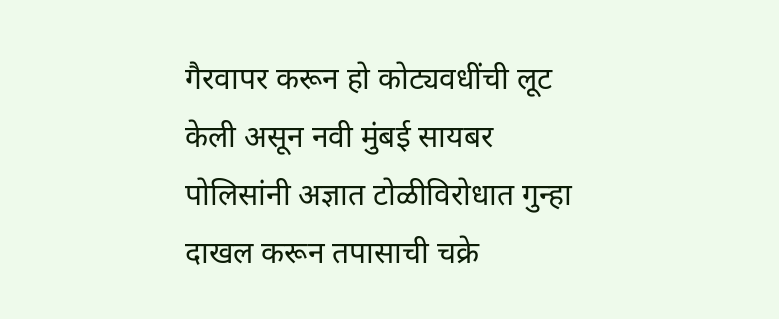गैरवापर करून हो कोट्यवधींची लूट केली असून नवी मुंबई सायबर पोलिसांनी अज्ञात टोळीविरोधात गुन्हा दाखल करून तपासाची चक्रे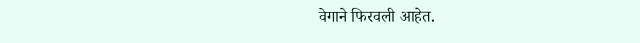वेगाने फिरवली आहेत.